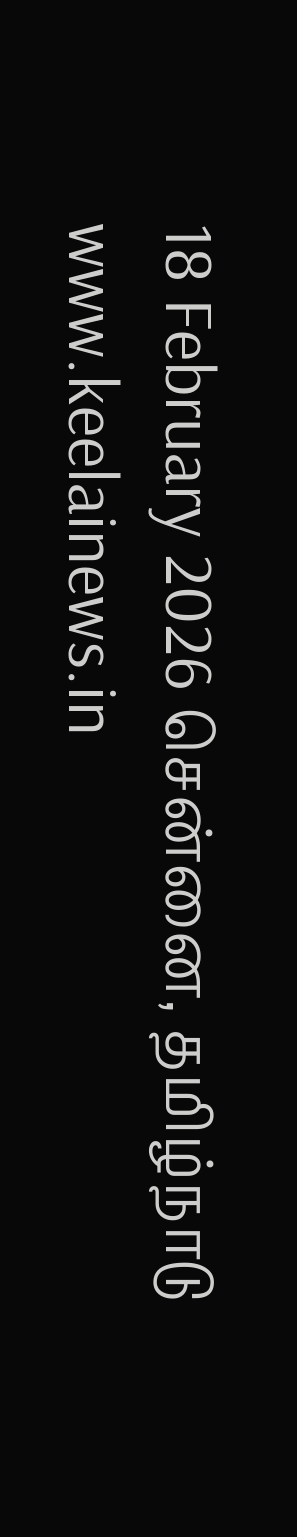18 February 2026 சென்னை, தமிழ்நாடு
www.keelainews.in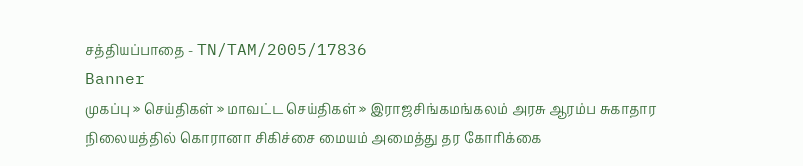சத்தியப்பாதை - TN/TAM/2005/17836
Banner
முகப்பு » செய்திகள் » மாவட்ட செய்திகள் » இராஜசிங்கமங்கலம் அரசு ஆரம்ப சுகாதார நிலையத்தில் கொரானா சிகிச்சை மையம் அமைத்து தர கோரிக்கை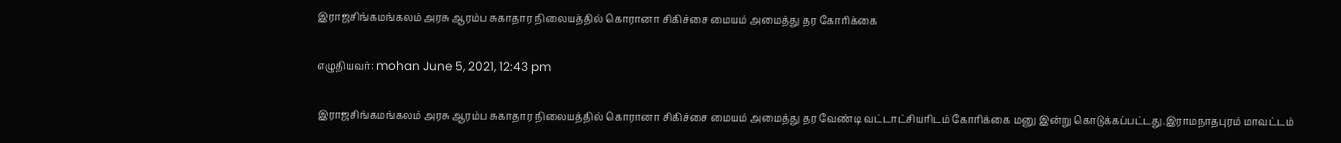இராஜசிங்கமங்கலம் அரசு ஆரம்ப சுகாதார நிலையத்தில் கொரானா சிகிச்சை மையம் அமைத்து தர கோரிக்கை

எழுதியவர்: mohan June 5, 2021, 12:43 pm

இராஜசிங்கமங்கலம் அரசு ஆரம்ப சுகாதார நிலையத்தில் கொரானா சிகிச்சை மையம் அமைத்து தர வேண்டி வட்டாட்சியரிடம் கோரிக்கை மனு இன்று கொடுக்கப்பட்டது.இராமநாதபுரம் மாவட்டம்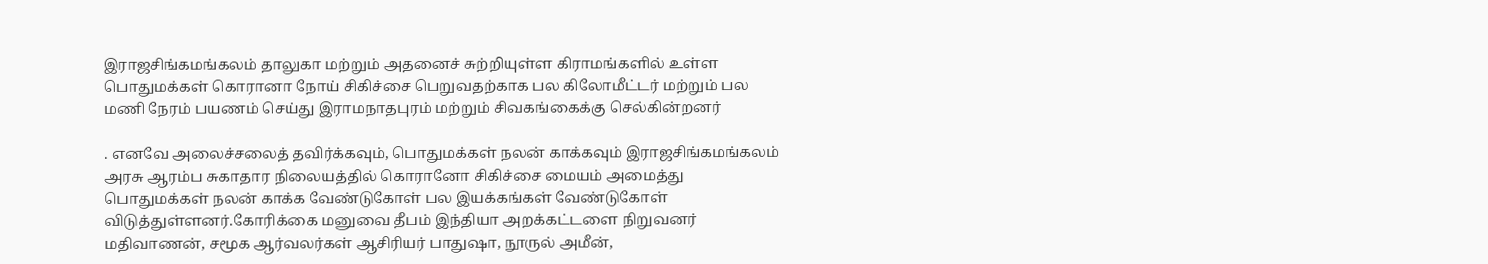இராஜசிங்கமங்கலம் தாலுகா மற்றும் அதனைச் சுற்றியுள்ள கிராமங்களில் உள்ள பொதுமக்கள் கொரானா நோய் சிகிச்சை பெறுவதற்காக பல கிலோமீட்டர் மற்றும் பல மணி நேரம் பயணம் செய்து இராமநாதபுரம் மற்றும் சிவகங்கைக்கு செல்கின்றனர்

. எனவே அலைச்சலைத் தவிர்க்கவும், பொதுமக்கள் நலன் காக்கவும் இராஜசிங்கமங்கலம் அரசு ஆரம்ப சுகாதார நிலையத்தில் கொரானோ சிகிச்சை மையம் அமைத்து பொதுமக்கள் நலன் காக்க வேண்டுகோள் பல இயக்கங்கள் வேண்டுகோள் விடுத்துள்ளனர்.கோரிக்கை மனுவை தீபம் இந்தியா அறக்கட்டளை நிறுவனர் மதிவாணன், சமூக ஆர்வலர்கள் ஆசிரியர் பாதுஷா, நூருல் அமீன்,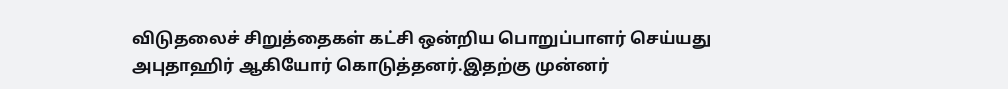விடுதலைச் சிறுத்தைகள் கட்சி ஒன்றிய பொறுப்பாளர் செய்யது அபுதாஹிர் ஆகியோர் கொடுத்தனர்.இதற்கு முன்னர்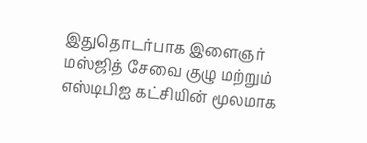இதுதொடர்பாக இளைஞர் மஸ்ஜித் சேவை குழு மற்றும் எஸ்டிபிஐ கட்சியின் மூலமாக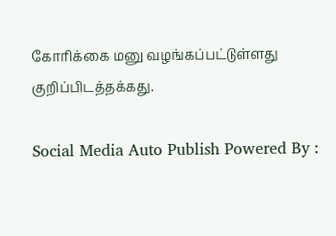கோரிக்கை மனு வழங்கப்பட்டுள்ளது குறிப்பிடத்தக்கது.

Social Media Auto Publish Powered By :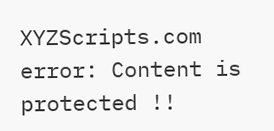XYZScripts.com
error: Content is protected !!